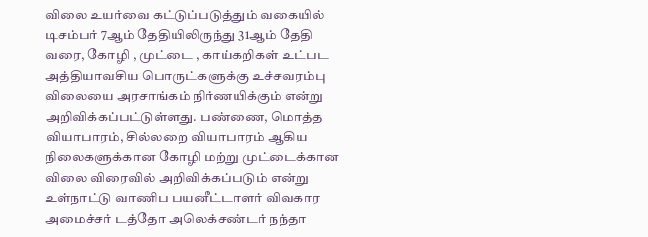விலை உயர்வை கட்டுப்படுத்தும் வகையில் டிசம்பர் 7ஆம் தேதியிலிருந்து 31ஆம் தேதி வரை, கோழி , முட்டை , காய்கறிகள் உட்பட அத்தியாவசிய பொருட்களுக்கு உச்சவரம்பு விலையை அரசாங்கம் நிர்ணயிக்கும் என்று அறிவிக்கப்பட்டுள்ளது. பண்ணை, மொத்த வியாபாரம், சில்லறை வியாபாரம் ஆகிய நிலைகளுக்கான கோழி மற்று முட்டைக்கான விலை விரைவில் அறிவிக்கப்படும் என்று உள்நாட்டு வாணிப பயனீட்டாளர் விவகார அமைச்சர் டத்தோ அலெக்சண்டர் நந்தா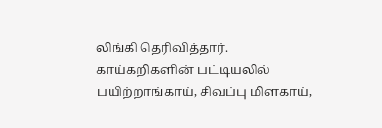லிங்கி தெரிவித்தார். காய்கறிகளின் பட்டியலில் பயிற்றாங்காய், சிவப்பு மிளகாய்,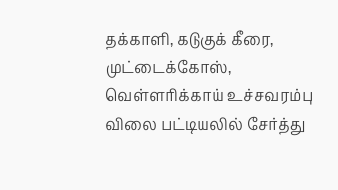தக்காளி, கடுகுக் கீரை, முட்டைக்கோஸ், வெள்ளரிக்காய் உச்சவரம்பு விலை பட்டியலில் சேர்த்து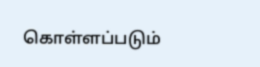கொள்ளப்படும்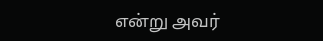என்று அவர்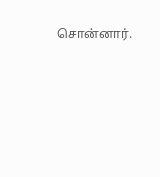சொன்னார்.